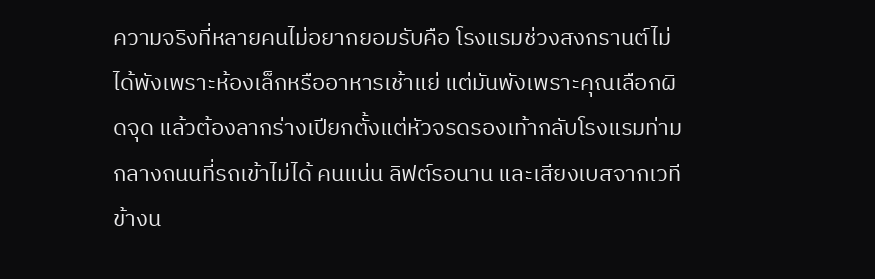ความจริงที่หลายคนไม่อยากยอมรับคือ โรงแรมช่วงสงกรานต์ไม่ได้พังเพราะห้องเล็กหรืออาหารเช้าแย่ แต่มันพังเพราะคุณเลือกผิดจุด แล้วต้องลากร่างเปียกตั้งแต่หัวจรดรองเท้ากลับโรงแรมท่ามกลางถนนที่รถเข้าไม่ได้ คนแน่น ลิฟต์รอนาน และเสียงเบสจากเวทีข้างน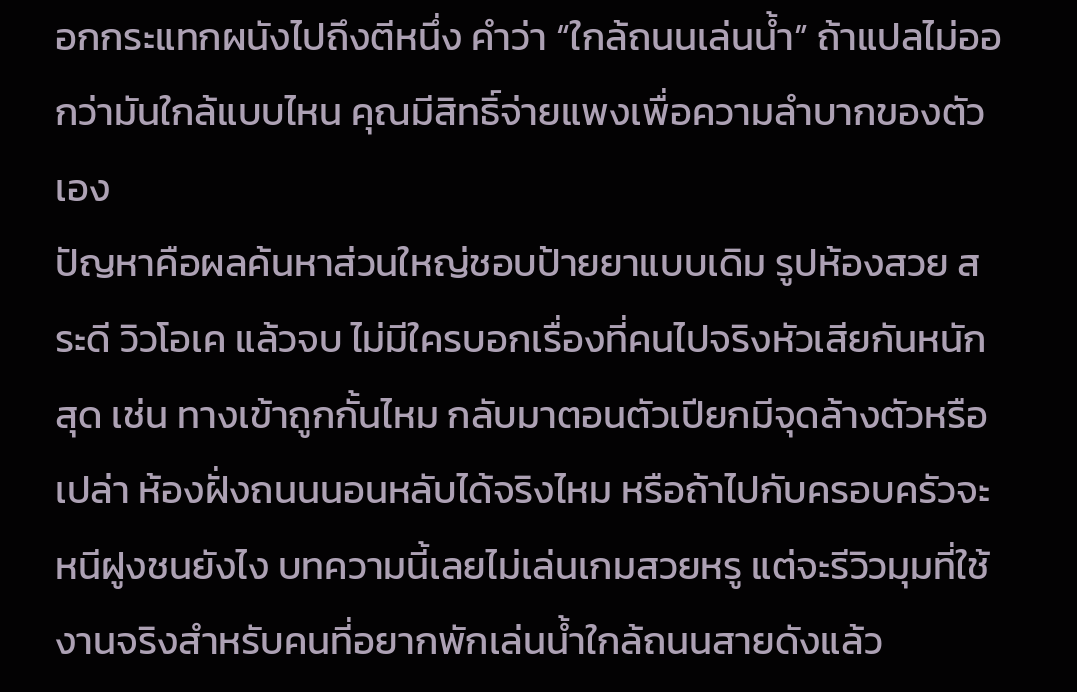อกกระแทกผนังไปถึงตีหนึ่ง คำว่า “ใกล้ถนนเล่นน้ำ” ถ้าแปลไม่ออกว่ามันใกล้แบบไหน คุณมีสิทธิ์จ่ายแพงเพื่อความลำบากของตัวเอง
ปัญหาคือผลค้นหาส่วนใหญ่ชอบป้ายยาแบบเดิม รูปห้องสวย สระดี วิวโอเค แล้วจบ ไม่มีใครบอกเรื่องที่คนไปจริงหัวเสียกันหนักสุด เช่น ทางเข้าถูกกั้นไหม กลับมาตอนตัวเปียกมีจุดล้างตัวหรือเปล่า ห้องฝั่งถนนนอนหลับได้จริงไหม หรือถ้าไปกับครอบครัวจะหนีฝูงชนยังไง บทความนี้เลยไม่เล่นเกมสวยหรู แต่จะรีวิวมุมที่ใช้งานจริงสำหรับคนที่อยากพักเล่นน้ำใกล้ถนนสายดังแล้ว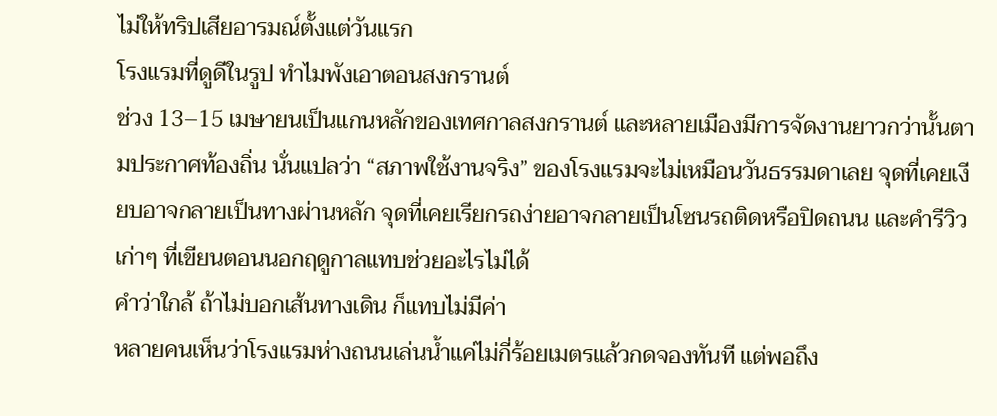ไม่ให้ทริปเสียอารมณ์ตั้งแต่วันแรก
โรงแรมที่ดูดีในรูป ทำไมพังเอาตอนสงกรานต์
ช่วง 13–15 เมษายนเป็นแกนหลักของเทศกาลสงกรานต์ และหลายเมืองมีการจัดงานยาวกว่านั้นตามประกาศท้องถิ่น นั่นแปลว่า “สภาพใช้งานจริง” ของโรงแรมจะไม่เหมือนวันธรรมดาเลย จุดที่เคยเงียบอาจกลายเป็นทางผ่านหลัก จุดที่เคยเรียกรถง่ายอาจกลายเป็นโซนรถติดหรือปิดถนน และคำรีวิวเก่าๆ ที่เขียนตอนนอกฤดูกาลแทบช่วยอะไรไม่ได้
คำว่าใกล้ ถ้าไม่บอกเส้นทางเดิน ก็แทบไม่มีค่า
หลายคนเห็นว่าโรงแรมห่างถนนเล่นน้ำแค่ไม่กี่ร้อยเมตรแล้วกดจองทันที แต่พอถึง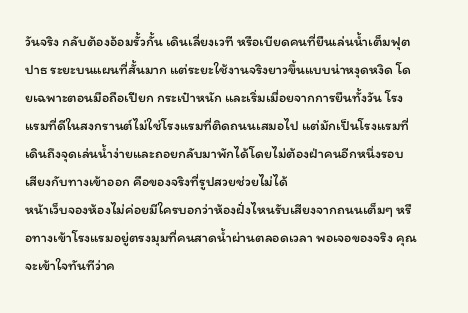วันจริง กลับต้องอ้อมรั้วกั้น เดินเลี่ยงเวที หรือเบียดคนที่ยืนเล่นน้ำเต็มฟุตปาธ ระยะบนแผนที่สั้นมาก แต่ระยะใช้งานจริงยาวขึ้นแบบน่าหงุดหงิด โดยเฉพาะตอนมือถือเปียก กระเป๋าหนัก และเริ่มเมื่อยจากการยืนทั้งวัน โรงแรมที่ดีในสงกรานต์ไม่ใช่โรงแรมที่ติดถนนเสมอไป แต่มักเป็นโรงแรมที่เดินถึงจุดเล่นน้ำง่ายและถอยกลับมาพักได้โดยไม่ต้องฝ่าคนอีกหนึ่งรอบ
เสียงกับทางเข้าออก คือของจริงที่รูปสวยช่วยไม่ได้
หน้าเว็บจองห้องไม่ค่อยมีใครบอกว่าห้องฝั่งไหนรับเสียงจากถนนเต็มๆ หรือทางเข้าโรงแรมอยู่ตรงมุมที่คนสาดน้ำผ่านตลอดเวลา พอเจอของจริง คุณจะเข้าใจทันทีว่าค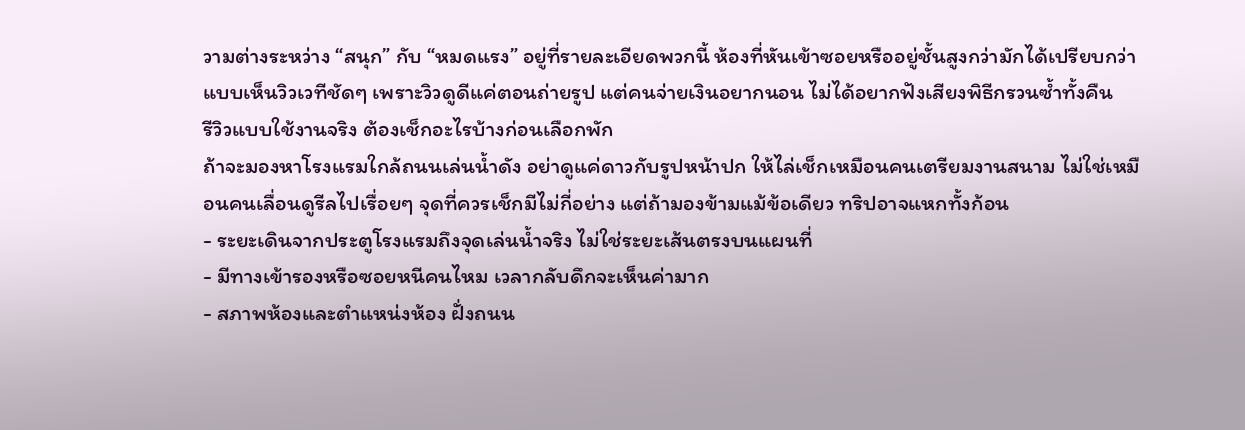วามต่างระหว่าง “สนุก” กับ “หมดแรง” อยู่ที่รายละเอียดพวกนี้ ห้องที่หันเข้าซอยหรืออยู่ชั้นสูงกว่ามักได้เปรียบกว่าแบบเห็นวิวเวทีชัดๆ เพราะวิวดูดีแค่ตอนถ่ายรูป แต่คนจ่ายเงินอยากนอน ไม่ได้อยากฟังเสียงพิธีกรวนซ้ำทั้งคืน
รีวิวแบบใช้งานจริง ต้องเช็กอะไรบ้างก่อนเลือกพัก
ถ้าจะมองหาโรงแรมใกล้ถนนเล่นน้ำดัง อย่าดูแค่ดาวกับรูปหน้าปก ให้ไล่เช็กเหมือนคนเตรียมงานสนาม ไม่ใช่เหมือนคนเลื่อนดูรีลไปเรื่อยๆ จุดที่ควรเช็กมีไม่กี่อย่าง แต่ถ้ามองข้ามแม้ข้อเดียว ทริปอาจแหกทั้งก้อน
- ระยะเดินจากประตูโรงแรมถึงจุดเล่นน้ำจริง ไม่ใช่ระยะเส้นตรงบนแผนที่
- มีทางเข้ารองหรือซอยหนีคนไหม เวลากลับดึกจะเห็นค่ามาก
- สภาพห้องและตำแหน่งห้อง ฝั่งถนน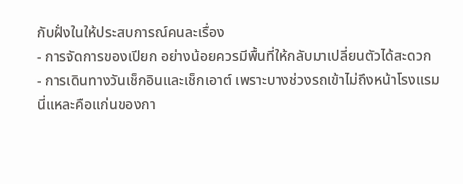กับฝั่งในให้ประสบการณ์คนละเรื่อง
- การจัดการของเปียก อย่างน้อยควรมีพื้นที่ให้กลับมาเปลี่ยนตัวได้สะดวก
- การเดินทางวันเช็กอินและเช็กเอาต์ เพราะบางช่วงรถเข้าไม่ถึงหน้าโรงแรม
นี่แหละคือแก่นของกา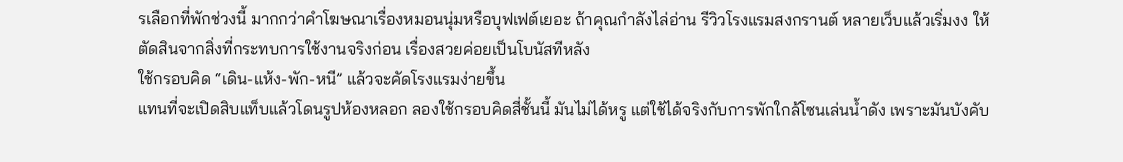รเลือกที่พักช่วงนี้ มากกว่าคำโฆษณาเรื่องหมอนนุ่มหรือบุฟเฟต์เยอะ ถ้าคุณกำลังไล่อ่าน รีวิวโรงแรมสงกรานต์ หลายเว็บแล้วเริ่มงง ให้ตัดสินจากสิ่งที่กระทบการใช้งานจริงก่อน เรื่องสวยค่อยเป็นโบนัสทีหลัง
ใช้กรอบคิด “เดิน-แห้ง-พัก-หนี” แล้วจะคัดโรงแรมง่ายขึ้น
แทนที่จะเปิดสิบแท็บแล้วโดนรูปห้องหลอก ลองใช้กรอบคิดสี่ชั้นนี้ มันไม่ได้หรู แต่ใช้ได้จริงกับการพักใกล้โซนเล่นน้ำดัง เพราะมันบังคับ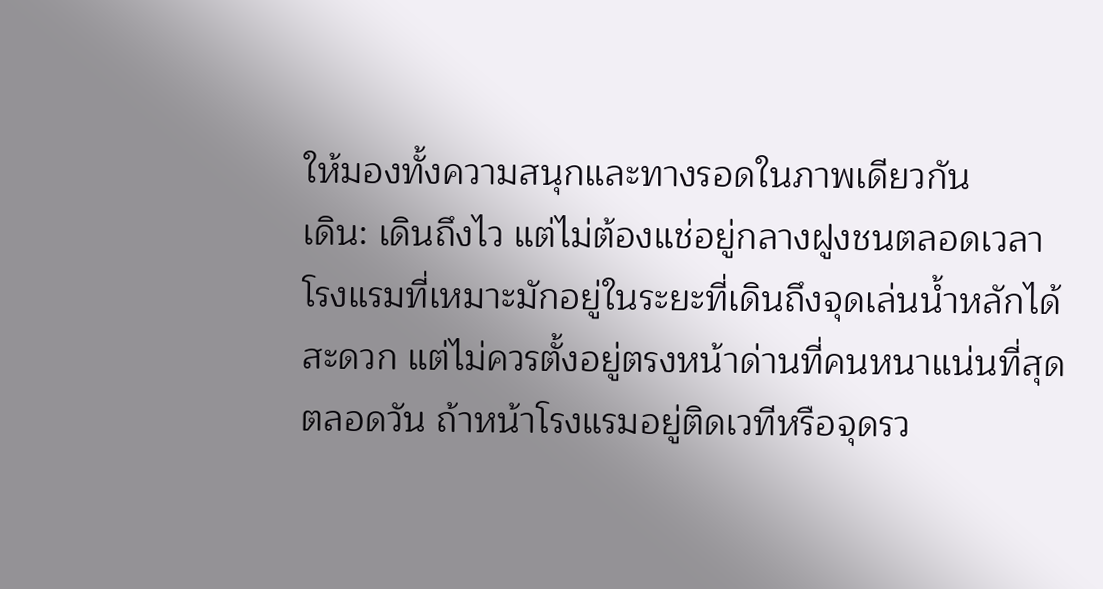ให้มองทั้งความสนุกและทางรอดในภาพเดียวกัน
เดิน: เดินถึงไว แต่ไม่ต้องแช่อยู่กลางฝูงชนตลอดเวลา
โรงแรมที่เหมาะมักอยู่ในระยะที่เดินถึงจุดเล่นน้ำหลักได้สะดวก แต่ไม่ควรตั้งอยู่ตรงหน้าด่านที่คนหนาแน่นที่สุดตลอดวัน ถ้าหน้าโรงแรมอยู่ติดเวทีหรือจุดรว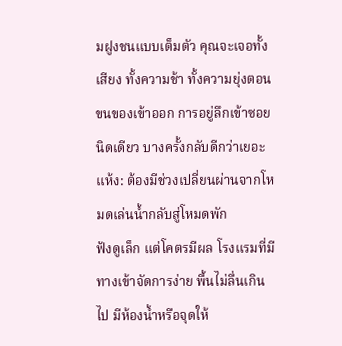มฝูงชนแบบเต็มตัว คุณจะเจอทั้งเสียง ทั้งความช้า ทั้งความยุ่งตอนขนของเข้าออก การอยู่ลึกเข้าซอยนิดเดียว บางครั้งกลับดีกว่าเยอะ
แห้ง: ต้องมีช่วงเปลี่ยนผ่านจากโหมดเล่นน้ำกลับสู่โหมดพัก
ฟังดูเล็ก แต่โคตรมีผล โรงแรมที่มีทางเข้าจัดการง่าย พื้นไม่ลื่นเกินไป มีห้องน้ำหรือจุดให้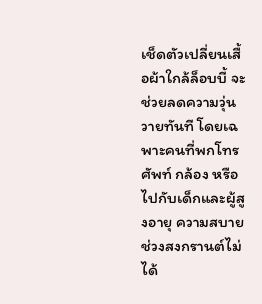เช็ดตัวเปลี่ยนเสื้อผ้าใกล้ล็อบบี้ จะช่วยลดความวุ่นวายทันที โดยเฉพาะคนที่พกโทรศัพท์ กล้อง หรือไปกับเด็กและผู้สูงอายุ ความสบายช่วงสงกรานต์ไม่ได้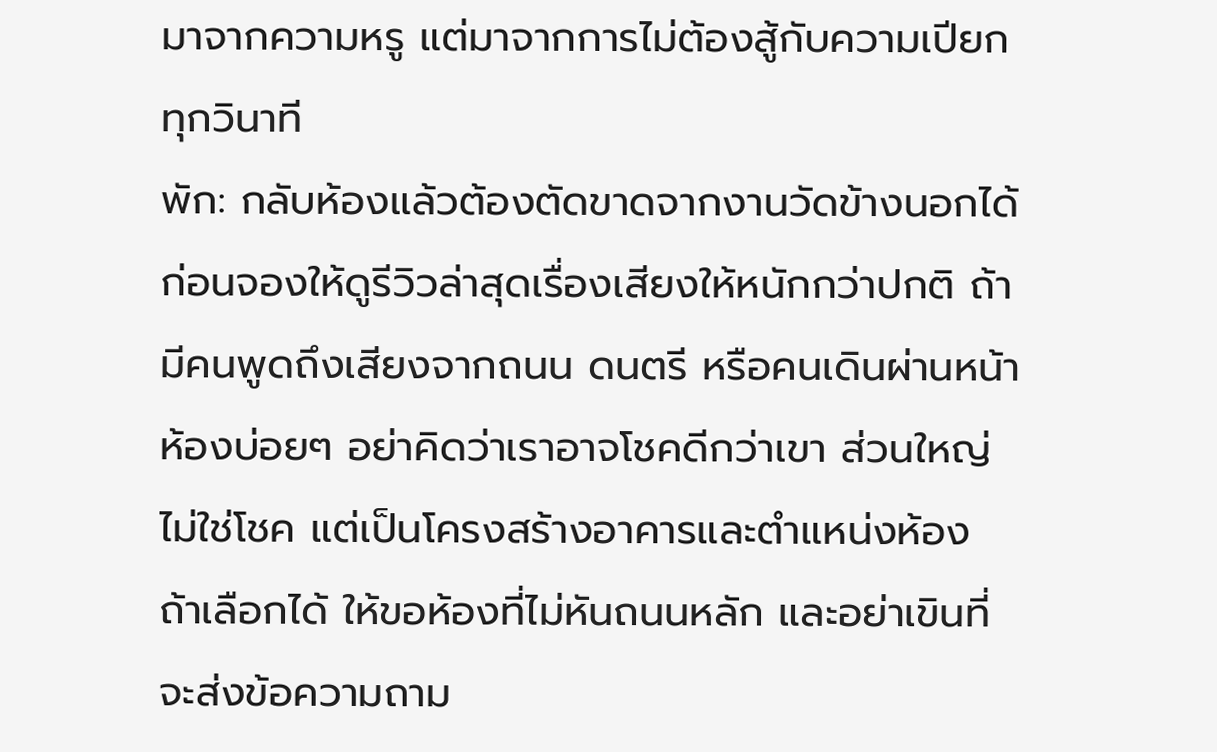มาจากความหรู แต่มาจากการไม่ต้องสู้กับความเปียกทุกวินาที
พัก: กลับห้องแล้วต้องตัดขาดจากงานวัดข้างนอกได้
ก่อนจองให้ดูรีวิวล่าสุดเรื่องเสียงให้หนักกว่าปกติ ถ้ามีคนพูดถึงเสียงจากถนน ดนตรี หรือคนเดินผ่านหน้าห้องบ่อยๆ อย่าคิดว่าเราอาจโชคดีกว่าเขา ส่วนใหญ่ไม่ใช่โชค แต่เป็นโครงสร้างอาคารและตำแหน่งห้อง ถ้าเลือกได้ ให้ขอห้องที่ไม่หันถนนหลัก และอย่าเขินที่จะส่งข้อความถาม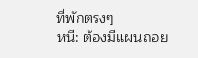ที่พักตรงๆ
หนี: ต้องมีแผนถอย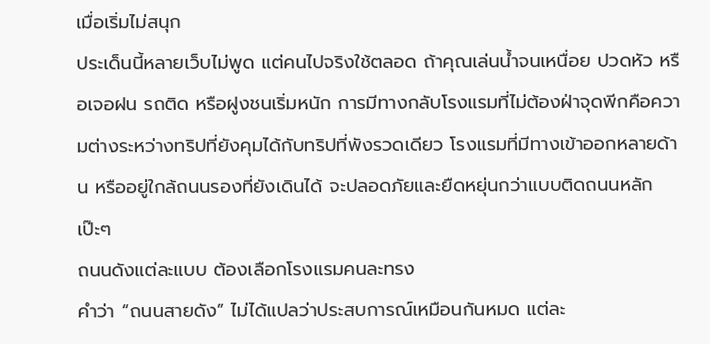เมื่อเริ่มไม่สนุก
ประเด็นนี้หลายเว็บไม่พูด แต่คนไปจริงใช้ตลอด ถ้าคุณเล่นน้ำจนเหนื่อย ปวดหัว หรือเจอฝน รถติด หรือฝูงชนเริ่มหนัก การมีทางกลับโรงแรมที่ไม่ต้องฝ่าจุดพีกคือความต่างระหว่างทริปที่ยังคุมได้กับทริปที่พังรวดเดียว โรงแรมที่มีทางเข้าออกหลายด้าน หรืออยู่ใกล้ถนนรองที่ยังเดินได้ จะปลอดภัยและยืดหยุ่นกว่าแบบติดถนนหลักเป๊ะๆ
ถนนดังแต่ละแบบ ต้องเลือกโรงแรมคนละทรง
คำว่า “ถนนสายดัง” ไม่ได้แปลว่าประสบการณ์เหมือนกันหมด แต่ละ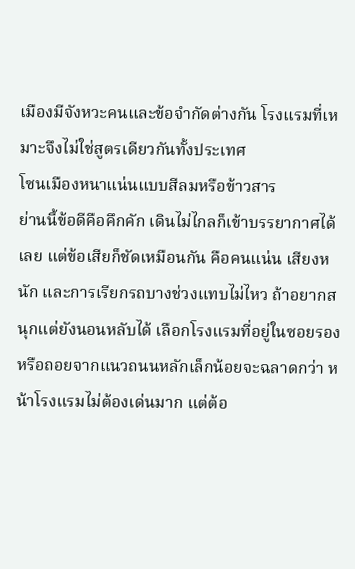เมืองมีจังหวะคนและข้อจำกัดต่างกัน โรงแรมที่เหมาะจึงไม่ใช่สูตรเดียวกันทั้งประเทศ
โซนเมืองหนาแน่นแบบสีลมหรือข้าวสาร
ย่านนี้ข้อดีคือคึกคัก เดินไม่ไกลก็เข้าบรรยากาศได้เลย แต่ข้อเสียก็ชัดเหมือนกัน คือคนแน่น เสียงหนัก และการเรียกรถบางช่วงแทบไม่ไหว ถ้าอยากสนุกแต่ยังนอนหลับได้ เลือกโรงแรมที่อยู่ในซอยรองหรือถอยจากแนวถนนหลักเล็กน้อยจะฉลาดกว่า หน้าโรงแรมไม่ต้องเด่นมาก แต่ต้อ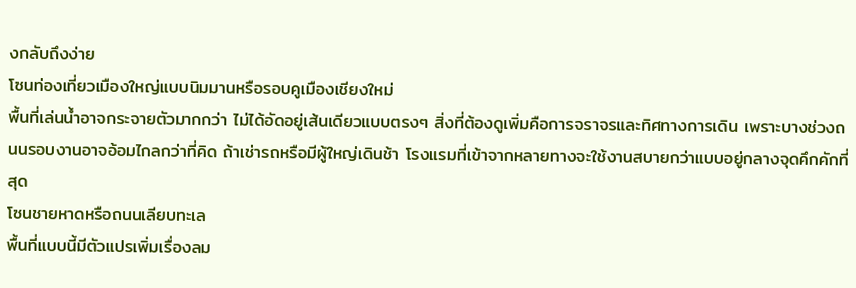งกลับถึงง่าย
โซนท่องเที่ยวเมืองใหญ่แบบนิมมานหรือรอบคูเมืองเชียงใหม่
พื้นที่เล่นน้ำอาจกระจายตัวมากกว่า ไม่ได้อัดอยู่เส้นเดียวแบบตรงๆ สิ่งที่ต้องดูเพิ่มคือการจราจรและทิศทางการเดิน เพราะบางช่วงถนนรอบงานอาจอ้อมไกลกว่าที่คิด ถ้าเช่ารถหรือมีผู้ใหญ่เดินช้า โรงแรมที่เข้าจากหลายทางจะใช้งานสบายกว่าแบบอยู่กลางจุดคึกคักที่สุด
โซนชายหาดหรือถนนเลียบทะเล
พื้นที่แบบนี้มีตัวแปรเพิ่มเรื่องลม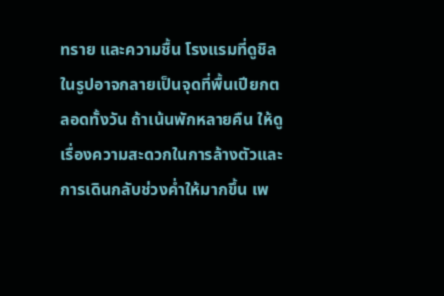ทราย และความชื้น โรงแรมที่ดูชิลในรูปอาจกลายเป็นจุดที่พื้นเปียกตลอดทั้งวัน ถ้าเน้นพักหลายคืน ให้ดูเรื่องความสะดวกในการล้างตัวและการเดินกลับช่วงค่ำให้มากขึ้น เพ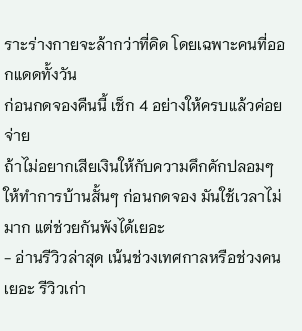ราะร่างกายจะล้ากว่าที่คิด โดยเฉพาะคนที่ออกแดดทั้งวัน
ก่อนกดจองคืนนี้ เช็ก 4 อย่างให้ครบแล้วค่อยจ่าย
ถ้าไม่อยากเสียเงินให้กับความคึกคักปลอมๆ ให้ทำการบ้านสั้นๆ ก่อนกดจอง มันใช้เวลาไม่มาก แต่ช่วยกันพังได้เยอะ
- อ่านรีวิวล่าสุด เน้นช่วงเทศกาลหรือช่วงคนเยอะ รีวิวเก่า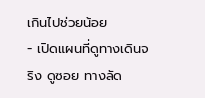เกินไปช่วยน้อย
- เปิดแผนที่ดูทางเดินจริง ดูซอย ทางลัด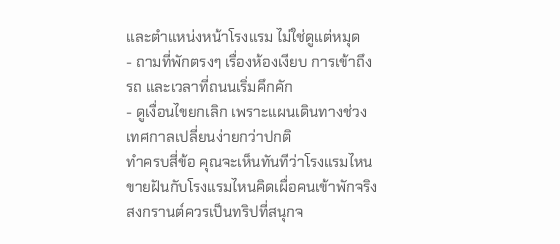และตำแหน่งหน้าโรงแรม ไม่ใช่ดูแต่หมุด
- ถามที่พักตรงๆ เรื่องห้องเงียบ การเข้าถึงรถ และเวลาที่ถนนเริ่มคึกคัก
- ดูเงื่อนไขยกเลิก เพราะแผนเดินทางช่วงเทศกาลเปลี่ยนง่ายกว่าปกติ
ทำครบสี่ข้อ คุณจะเห็นทันทีว่าโรงแรมไหนขายฝันกับโรงแรมไหนคิดเผื่อคนเข้าพักจริง สงกรานต์ควรเป็นทริปที่สนุกจ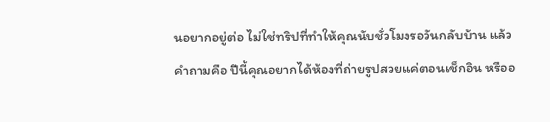นอยากอยู่ต่อ ไม่ใช่ทริปที่ทำให้คุณนับชั่วโมงรอวันกลับบ้าน แล้วคำถามคือ ปีนี้คุณอยากได้ห้องที่ถ่ายรูปสวยแค่ตอนเช็กอิน หรืออ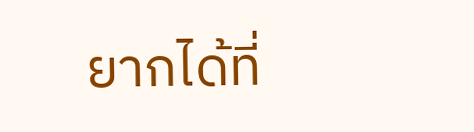ยากได้ที่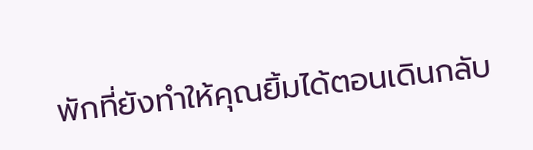พักที่ยังทำให้คุณยิ้มได้ตอนเดินกลับ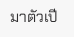มาตัวเปี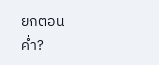ยกตอนค่ำ?